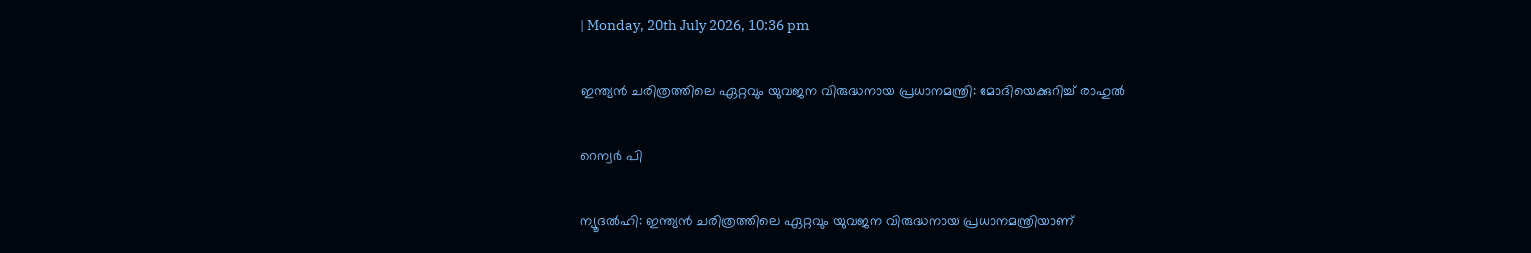| Monday, 20th July 2026, 10:36 pm

ഇന്ത്യന്‍ ചരിത്രത്തിലെ ഏറ്റവും യുവജന വിരുദ്ധനായ പ്രധാനമന്ത്രി: മോദിയെക്കുറിച്ച് രാഹുല്‍

റെന്വര്‍ പി

ന്യൂദല്‍ഹി: ഇന്ത്യന്‍ ചരിത്രത്തിലെ ഏറ്റവും യുവജന വിരുദ്ധനായ പ്രധാനമന്ത്രിയാണ്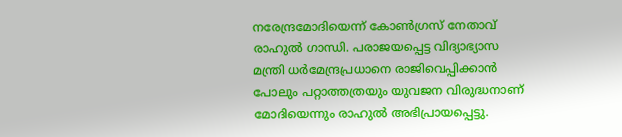നരേന്ദ്രമോദിയെന്ന് കോണ്‍ഗ്രസ് നേതാവ് രാഹുല്‍ ഗാന്ധി. പരാജയപ്പെട്ട വിദ്യാഭ്യാസ മന്ത്രി ധര്‍മേന്ദ്രപ്രധാനെ രാജിവെപ്പിക്കാന്‍ പോലും പറ്റാത്തത്രയും യുവജന വിരുദ്ധനാണ് മോദിയെന്നും രാഹുല്‍ അഭിപ്രായപ്പെട്ടു.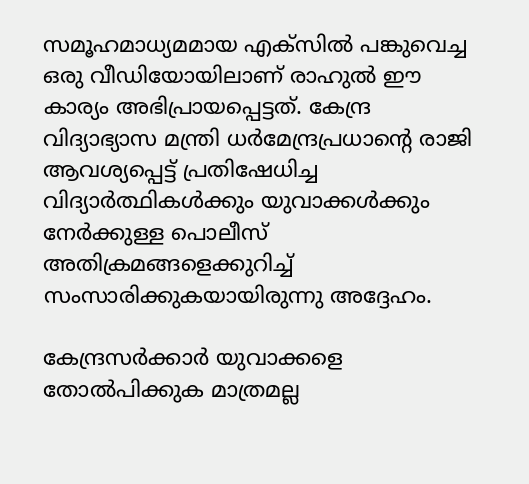സമൂഹമാധ്യമമായ എക്‌സില്‍ പങ്കുവെച്ച ഒരു വീഡിയോയിലാണ് രാഹുല്‍ ഈ കാര്യം അഭിപ്രായപ്പെട്ടത്. കേന്ദ്ര വിദ്യാഭ്യാസ മന്ത്രി ധര്‍മേന്ദ്രപ്രധാന്റെ രാജി ആവശ്യപ്പെട്ട് പ്രതിഷേധിച്ച വിദ്യാര്‍ത്ഥികള്‍ക്കും യുവാക്കള്‍ക്കും നേര്‍ക്കുള്ള പൊലീസ് അതിക്രമങ്ങളെക്കുറിച്ച് സംസാരിക്കുകയായിരുന്നു അദ്ദേഹം.

കേന്ദ്രസര്‍ക്കാര്‍ യുവാക്കളെ തോല്‍പിക്കുക മാത്രമല്ല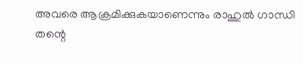അവരെ ആക്രമിക്കുകയാണെന്നും രാഹുല്‍ ഗാന്ധി തന്റെ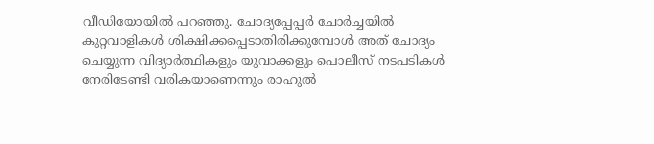വീഡിയോയില്‍ പറഞ്ഞു. ചോദ്യപ്പേപ്പര്‍ ചോര്‍ച്ചയില്‍ കുറ്റവാളികള്‍ ശിക്ഷിക്കപ്പെടാതിരിക്കുമ്പോള്‍ അത് ചോദ്യം ചെയ്യുന്ന വിദ്യാര്‍ത്ഥികളും യുവാക്കളും പൊലീസ് നടപടികള്‍ നേരിടേണ്ടി വരികയാണെന്നും രാഹുല്‍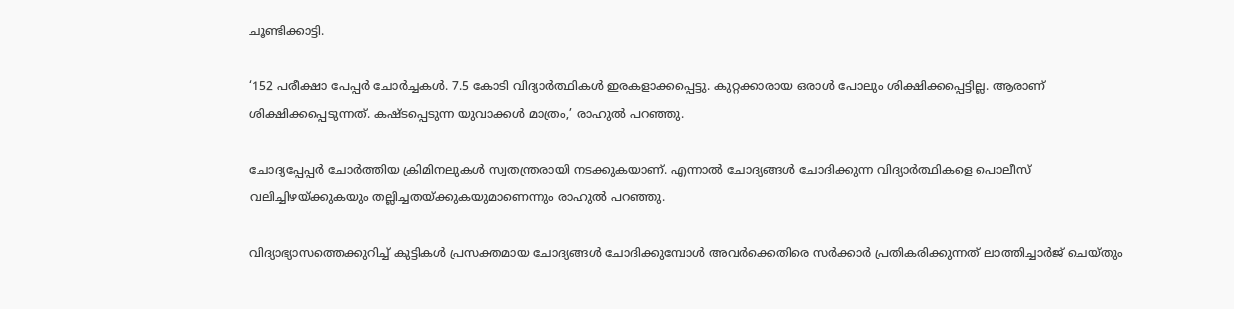ചൂണ്ടിക്കാട്ടി.

‘152 പരീക്ഷാ പേപ്പര്‍ ചോര്‍ച്ചകള്‍. 7.5 കോടി വിദ്യാര്‍ത്ഥികള്‍ ഇരകളാക്കപ്പെട്ടു. കുറ്റക്കാരായ ഒരാള്‍ പോലും ശിക്ഷിക്കപ്പെട്ടില്ല. ആരാണ് ശിക്ഷിക്കപ്പെടുന്നത്. കഷ്ടപ്പെടുന്ന യുവാക്കള്‍ മാത്രം,’ രാഹുല്‍ പറഞ്ഞു.

ചോദ്യപ്പേപ്പര്‍ ചോര്‍ത്തിയ ക്രിമിനലുകള്‍ സ്വതന്ത്രരായി നടക്കുകയാണ്. എന്നാല്‍ ചോദ്യങ്ങള്‍ ചോദിക്കുന്ന വിദ്യാര്‍ത്ഥികളെ പൊലീസ് വലിച്ചിഴയ്ക്കുകയും തല്ലിച്ചതയ്ക്കുകയുമാണെന്നും രാഹുല്‍ പറഞ്ഞു.

വിദ്യാഭ്യാസത്തെക്കുറിച്ച് കുട്ടികള്‍ പ്രസക്തമായ ചോദ്യങ്ങള്‍ ചോദിക്കുമ്പോള്‍ അവര്‍ക്കെതിരെ സര്‍ക്കാര്‍ പ്രതികരിക്കുന്നത് ലാത്തിച്ചാര്‍ജ് ചെയ്തും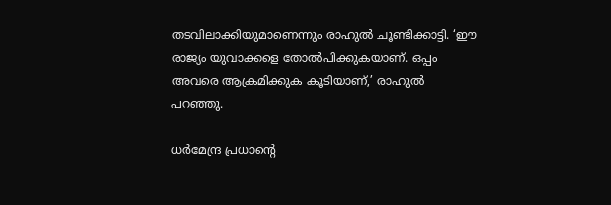തടവിലാക്കിയുമാണെന്നും രാഹുല്‍ ചൂണ്ടിക്കാട്ടി. ‘ഈ രാജ്യം യുവാക്കളെ തോല്‍പിക്കുകയാണ്. ഒപ്പം അവരെ ആക്രമിക്കുക കൂടിയാണ്,’ രാഹുല്‍ പറഞ്ഞു.

ധര്‍മേന്ദ്ര പ്രധാന്റെ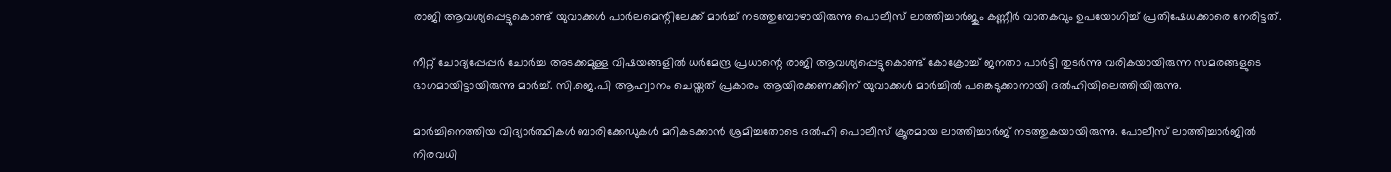രാജി ആവശ്യപ്പെട്ടുകൊണ്ട് യുവാക്കള്‍ പാര്‍ലമെന്റിലേക്ക് മാര്‍ച്ച് നടത്തുമ്പോഴായിരുന്നു പൊലീസ് ലാത്തിച്ചാര്‍ജും കണ്ണീര്‍ വാതകവും ഉപയോഗിച്ച് പ്രതിഷേധക്കാരെ നേരിട്ടത്.

നീറ്റ് ചോദ്യപ്പേപ്പര്‍ ചോര്‍ച്ച അടക്കമുള്ള വിഷയങ്ങളില്‍ ധര്‍മേന്ദ്ര പ്രധാന്റെ രാജി ആവശ്യപ്പെട്ടുകൊണ്ട് കോക്രോച്ച് ജനതാ പാര്‍ട്ടി തുടര്‍ന്നു വരികയായിരുന്ന സമരങ്ങളുടെ ഭാഗമായിട്ടായിരുന്നു മാര്‍ച്ച്. സി.ജെ.പി ആഹ്വാനം ചെയ്തത് പ്രകാരം ആയിരക്കണക്കിന് യുവാക്കള്‍ മാര്‍ച്ചില്‍ പങ്കെടുക്കാനായി ദല്‍ഹിയിലെത്തിയിരുന്നു.

മാര്‍ച്ചിനെത്തിയ വിദ്യാര്‍ത്ഥികള്‍ ബാരിക്കേഡുകള്‍ മറികടക്കാന്‍ ശ്രമിച്ചതോടെ ദല്‍ഹി പൊലീസ് ക്രൂരമായ ലാത്തിച്ചാര്‍ജ് നടത്തുകയായിരുന്നു. പോലീസ് ലാത്തിച്ചാര്‍ജില്‍ നിരവധി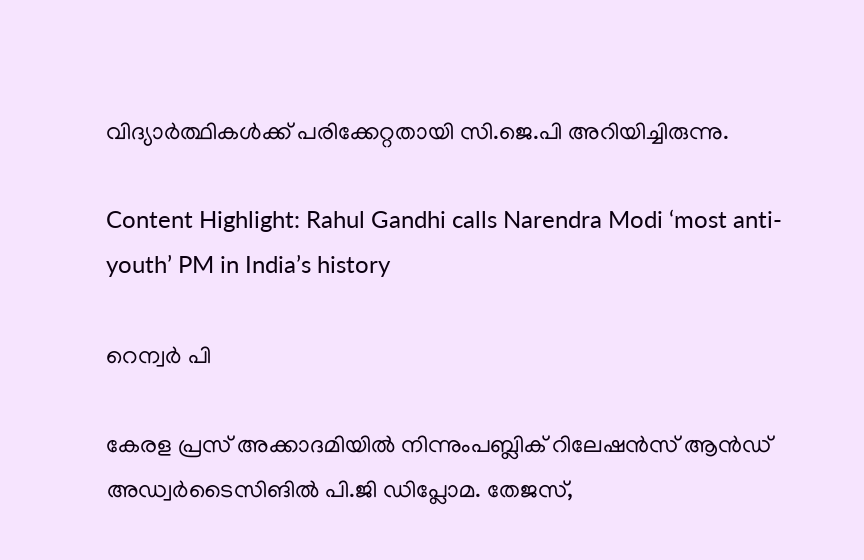വിദ്യാര്‍ത്ഥികള്‍ക്ക് പരിക്കേറ്റതായി സി.ജെ.പി അറിയിച്ചിരുന്നു.

Content Highlight: Rahul Gandhi calls Narendra Modi ‘most anti-youth’ PM in India’s history

റെന്വര്‍ പി

കേരള പ്രസ് അക്കാദമിയില്‍ നിന്നുംപബ്ലിക് റിലേഷന്‍സ് ആന്‍ഡ് അഡ്വര്‍ടൈസിങില്‍ പി.ജി ഡിപ്ലോമ. തേജസ്,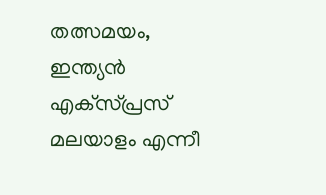തത്സമയം, ഇന്ത്യന്‍ എക്‌സ്പ്രസ് മലയാളം എന്നീ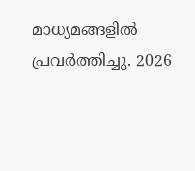മാധ്യമങ്ങളില്‍ പ്രവര്‍ത്തിച്ചു. 2026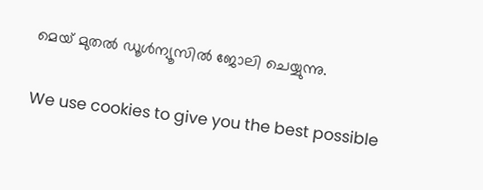മെയ് മുതല്‍ ഡൂള്‍ന്യൂസില്‍ ജോലി ചെയ്യുന്നു.

We use cookies to give you the best possible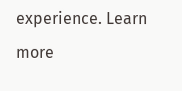experience. Learn more